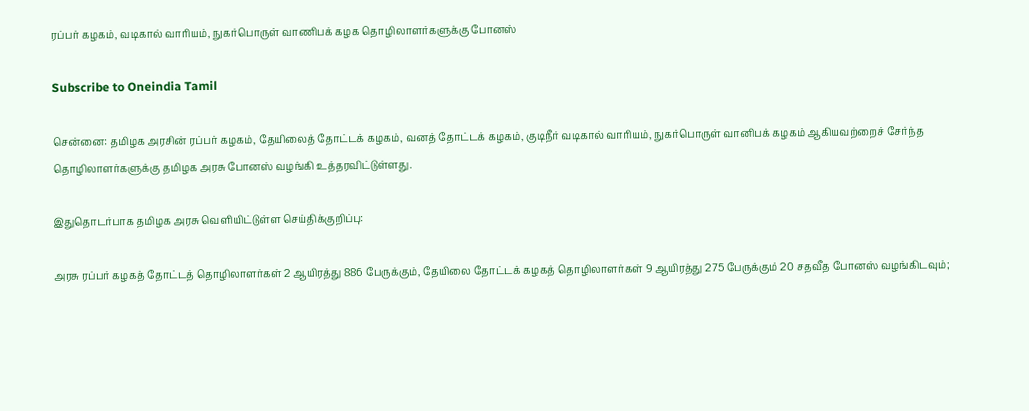ரப்பர் கழகம், வடிகால் வாரியம், நுகர்பொருள் வாணிபக் கழக தொழிலாளர்களுக்கு போனஸ்

Subscribe to Oneindia Tamil

சென்னை: தமிழக அரசின் ரப்பர் கழகம், தேயிலைத் தோட்டக் கழகம், வனத் தோட்டக் கழகம், குடிநீர் வடிகால் வாரியம், நுகர்பொருள் வானிபக் கழகம் ஆகியவற்றைச் சேர்ந்த தொழிலாளர்களுக்கு தமிழக அரசு போனஸ் வழங்கி உத்தரவிட்டுள்ளது.

இதுதொடர்பாக தமிழக அரசு வெளியிட்டுள்ள செய்திக்குறிப்பு:

அரசு ரப்பர் கழகத் தோட்டத் தொழிலாளர்கள் 2 ஆயிரத்து 886 பேருக்கும், தேயிலை தோட்டக் கழகத் தொழிலாளர்கள் 9 ஆயிரத்து 275 பேருக்கும் 20 சதவீத போனஸ் வழங்கிடவும்;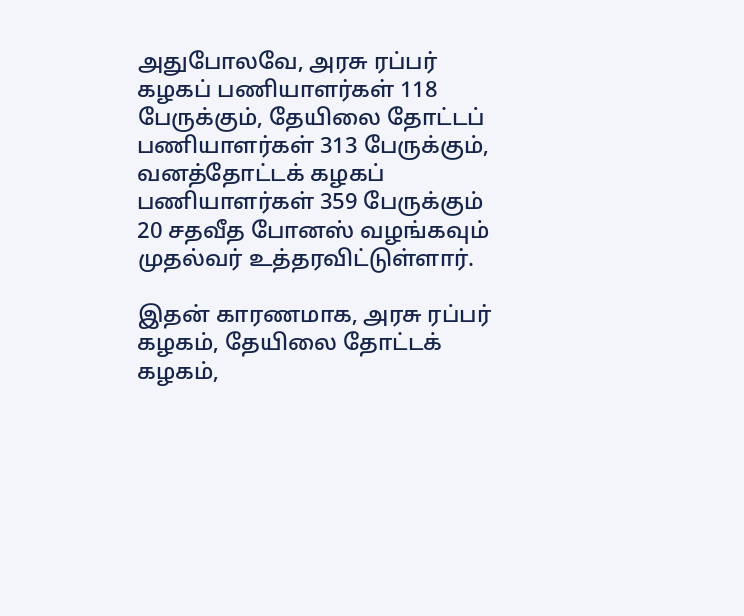அதுபோலவே, அரசு ரப்பர் கழகப் பணியாளர்கள் 118 பேருக்கும், தேயிலை தோட்டப் பணியாளர்கள் 313 பேருக்கும், வனத்தோட்டக் கழகப் பணியாளர்கள் 359 பேருக்கும் 20 சதவீத போனஸ் வழங்கவும் முதல்வர் உத்தரவிட்டுள்ளார்.

இதன் காரணமாக, அரசு ரப்பர் கழகம், தேயிலை தோட்டக் கழகம்,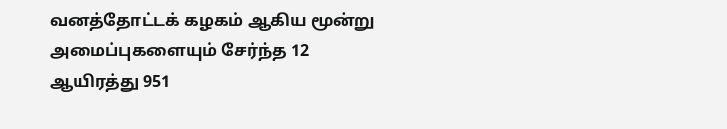வனத்தோட்டக் கழகம் ஆகிய மூன்று அமைப்புகளையும் சேர்ந்த 12 ஆயிரத்து 951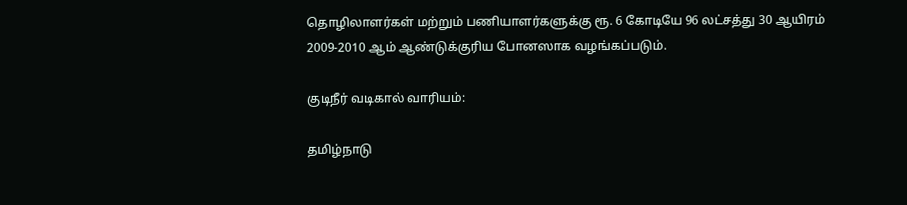தொழிலாளர்கள் மற்றும் பணியாளர்களுக்கு ரூ. 6 கோடியே 96 லட்சத்து 30 ஆயிரம் 2009-2010 ஆம் ஆண்டுக்குரிய போனஸாக வழங்கப்படும்.

குடிநீர் வடிகால் வாரியம்:

தமிழ்நாடு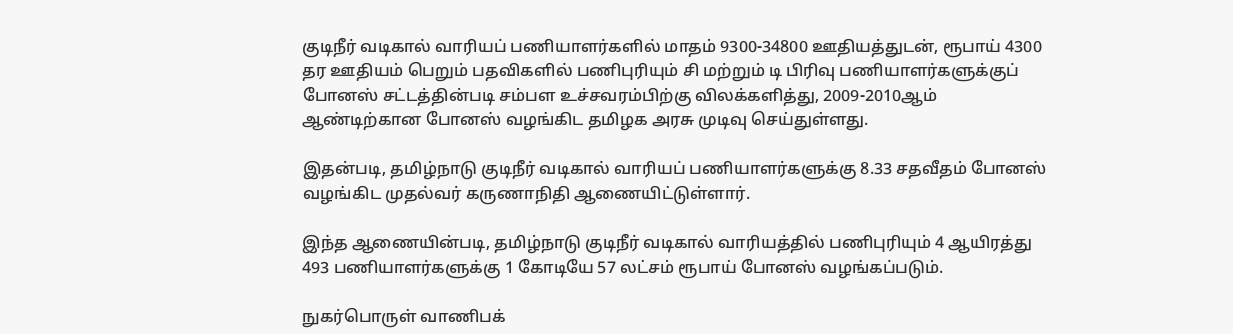குடிநீர் வடிகால் வாரியப் பணியாளர்களில் மாதம் 9300-34800 ஊதியத்துடன், ரூபாய் 4300 தர ஊதியம் பெறும் பதவிகளில் பணிபுரியும் சி மற்றும் டி பிரிவு பணியாளர்களுக்குப் போனஸ் சட்டத்தின்படி சம்பள உச்சவரம்பிற்கு விலக்களித்து, 2009-2010ஆம் ஆண்டிற்கான போனஸ் வழங்கிட தமிழக அரசு முடிவு செய்துள்ளது.

இதன்படி, தமிழ்நாடு குடிநீர் வடிகால் வாரியப் பணியாளர்களுக்கு 8.33 சதவீதம் போனஸ் வழங்கிட முதல்வர் கருணாநிதி ஆணையிட்டுள்ளார்.

இந்த ஆணையின்படி, தமிழ்நாடு குடிநீர் வடிகால் வாரியத்தில் பணிபுரியும் 4 ஆயிரத்து 493 பணியாளர்களுக்கு 1 கோடியே 57 லட்சம் ரூபாய் போனஸ் வழங்கப்படும்.

நுகர்பொருள் வாணிபக்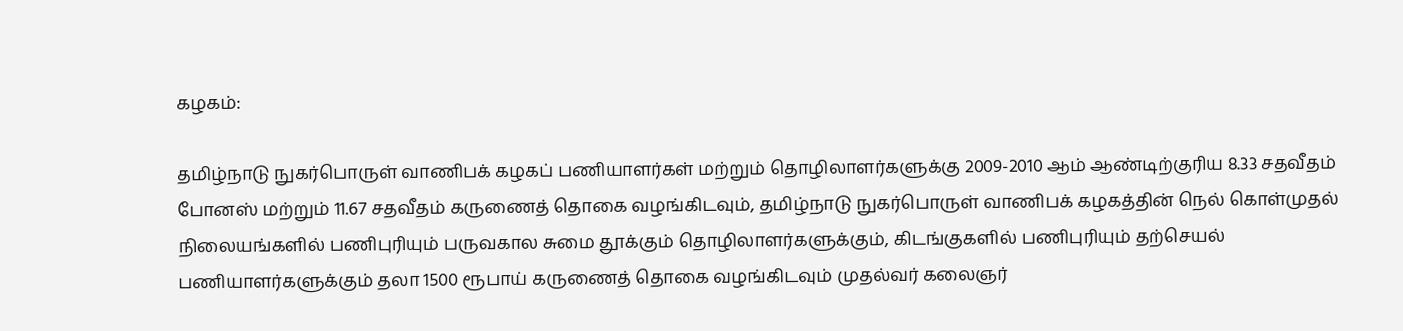கழகம்:

தமிழ்நாடு நுகர்பொருள் வாணிபக் கழகப் பணியாளர்கள் மற்றும் தொழிலாளர்களுக்கு 2009-2010 ஆம் ஆண்டிற்குரிய 8.33 சதவீதம் போனஸ் மற்றும் 11.67 சதவீதம் கருணைத் தொகை வழங்கிடவும், தமிழ்நாடு நுகர்பொருள் வாணிபக் கழகத்தின் நெல் கொள்முதல் நிலையங்களில் பணிபுரியும் பருவகால சுமை தூக்கும் தொழிலாளர்களுக்கும், கிடங்குகளில் பணிபுரியும் தற்செயல் பணியாளர்களுக்கும் தலா 1500 ரூபாய் கருணைத் தொகை வழங்கிடவும் முதல்வர் கலைஞர்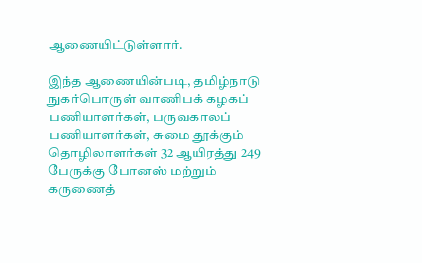ஆணையிட்டுள்ளார்.

இந்த ஆணையின்படி, தமிழ்நாடு நுகர்பொருள் வாணிபக் கழகப் பணியாளர்கள், பருவகாலப் பணியாளர்கள், சுமை தூக்கும் தொழிலாளர்கள் 32 ஆயிரத்து 249 பேருக்கு போனஸ் மற்றும் கருணைத்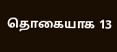தொகையாக 13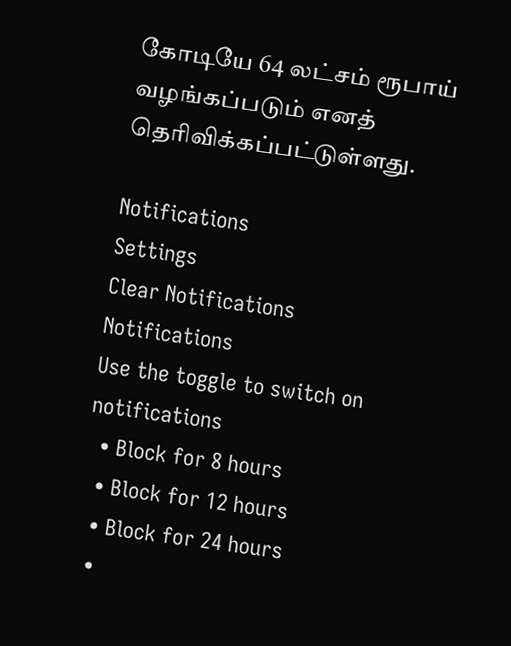கோடியே 64 லட்சம் ரூபாய் வழங்கப்படும் எனத் தெரிவிக்கப்பட்டுள்ளது.

Notifications
Settings
Clear Notifications
Notifications
Use the toggle to switch on notifications
  • Block for 8 hours
  • Block for 12 hours
  • Block for 24 hours
  •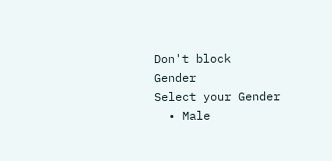Don't block
Gender
Select your Gender
  • Male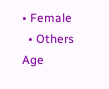• Female
  • Others
Age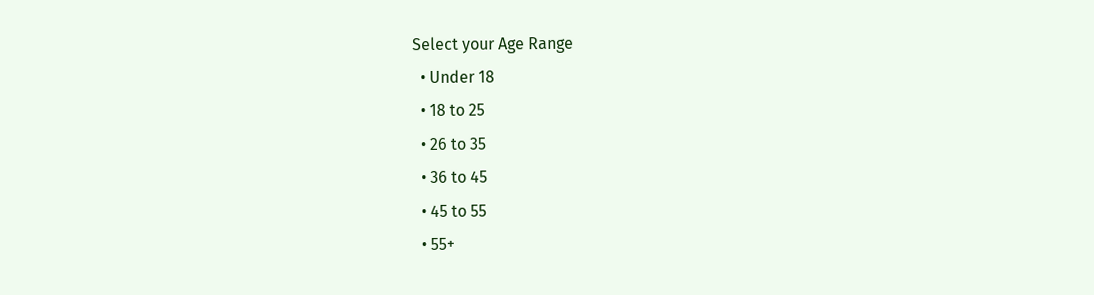Select your Age Range
  • Under 18
  • 18 to 25
  • 26 to 35
  • 36 to 45
  • 45 to 55
  • 55+